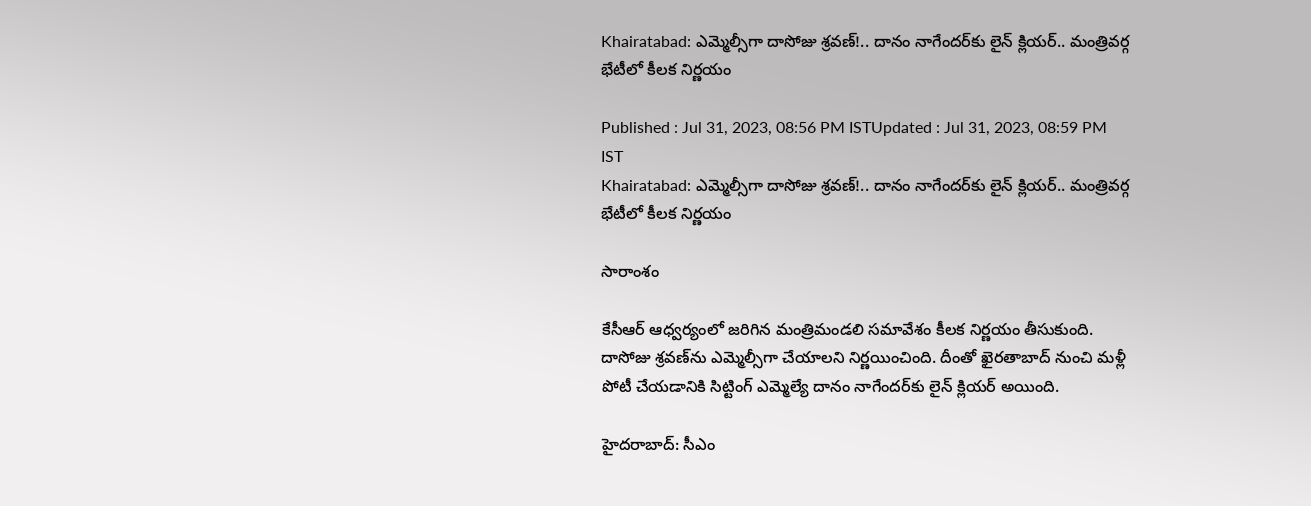Khairatabad: ఎమ్మెల్సీగా దాసోజు శ్రవణ్‌!.. దానం నాగేందర్‌కు లైన్ క్లియర్.. మంత్రివర్గ భేటీలో కీలక నిర్ణయం

Published : Jul 31, 2023, 08:56 PM ISTUpdated : Jul 31, 2023, 08:59 PM IST
Khairatabad: ఎమ్మెల్సీగా దాసోజు శ్రవణ్‌!.. దానం నాగేందర్‌కు లైన్ క్లియర్.. మంత్రివర్గ భేటీలో కీలక నిర్ణయం

సారాంశం

కేసీఆర్ ఆధ్వర్యంలో జరిగిన మంత్రిమండలి సమావేశం కీలక నిర్ణయం తీసుకుంది. దాసోజు శ్రవణ్‌ను ఎమ్మెల్సీగా చేయాలని నిర్ణయించింది. దీంతో ఖైరతాబాద్ నుంచి మళ్లీ పోటీ చేయడానికి సిట్టింగ్ ఎమ్మెల్యే దానం నాగేందర్‌కు లైన్ క్లియర్ అయింది.

హైదరాబాద్: సీఎం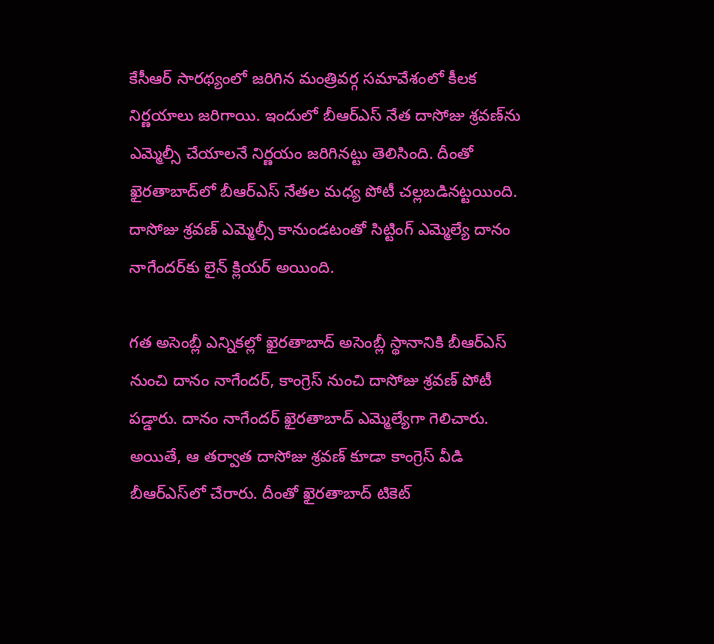కేసీఆర్ సారథ్యంలో జరిగిన మంత్రివర్గ సమావేశంలో కీలక నిర్ణయాలు జరిగాయి. ఇందులో బీఆర్ఎస్ నేత దాసోజు శ్రవణ్‌ను ఎమ్మెల్సీ చేయాలనే నిర్ణయం జరిగినట్టు తెలిసింది. దీంతో ఖైరతాబాద్‌లో బీఆర్ఎస్ నేతల మధ్య పోటీ చల్లబడినట్టయింది. దాసోజు శ్రవణ్ ఎమ్మెల్సీ కానుండటంతో సిట్టింగ్ ఎమ్మెల్యే దానం నాగేందర్‌కు లైన్ క్లియర్ అయింది.

గత అసెంబ్లీ ఎన్నికల్లో ఖైరతాబాద్ అసెంబ్లీ స్థానానికి బీఆర్ఎస్ నుంచి దానం నాగేందర్, కాంగ్రెస్ నుంచి దాసోజు శ్రవణ్ పోటీ పడ్డారు. దానం నాగేందర్ ఖైరతాబాద్ ఎమ్మెల్యేగా గెలిచారు. అయితే, ఆ తర్వాత దాసోజు శ్రవణ్ కూడా కాంగ్రెస్ వీడి బీఆర్ఎస్‌లో చేరారు. దీంతో ఖైరతాబాద్ టికెట్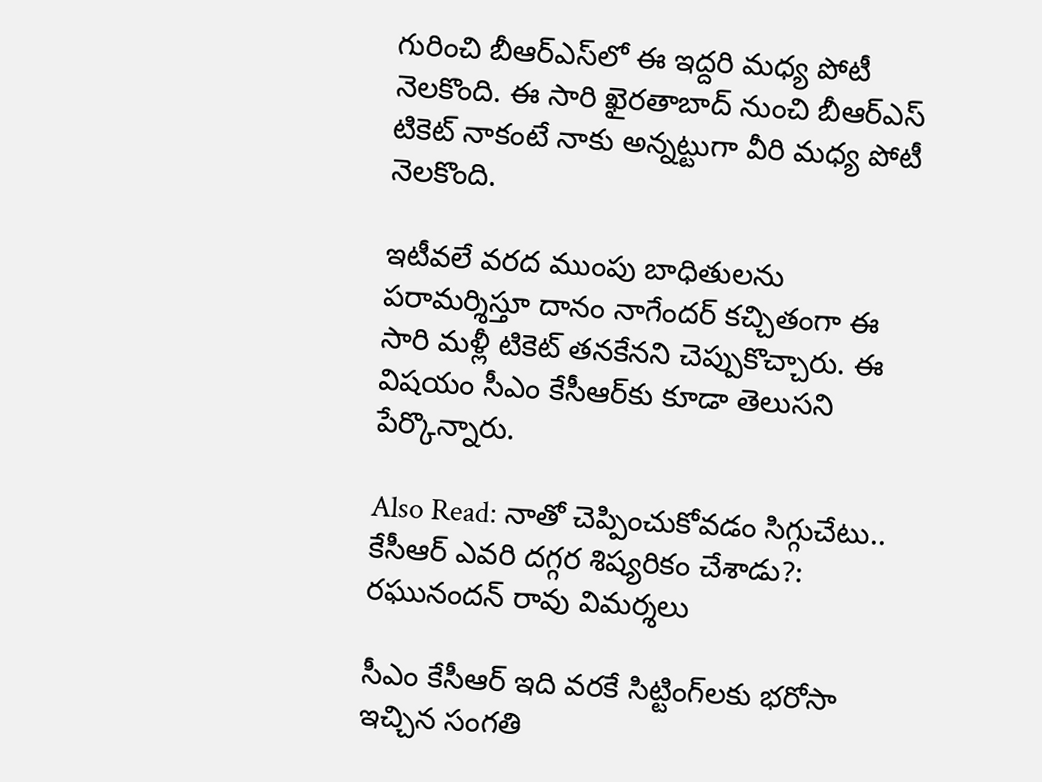గురించి బీఆర్ఎస్‌లో ఈ ఇద్దరి మధ్య పోటీ నెలకొంది. ఈ సారి ఖైరతాబాద్ నుంచి బీఆర్ఎస్ టికెట్ నాకంటే నాకు అన్నట్టుగా వీరి మధ్య పోటీ నెలకొంది.

ఇటీవలే వరద ముంపు బాధితులను పరామర్శిస్తూ దానం నాగేందర్ కచ్చితంగా ఈ సారి మళ్లీ టికెట్ తనకేనని చెప్పుకొచ్చారు. ఈ విషయం సీఎం కేసీఆర్‌కు కూడా తెలుసని పేర్కొన్నారు.

Also Read: నాతో చెప్పించుకోవడం సిగ్గుచేటు.. కేసీఆర్ ఎవరి దగ్గర శిష్యరికం చేశాడు?: రఘునందన్ రావు విమర్శలు

సీఎం కేసీఆర్ ఇది వరకే సిట్టింగ్‌లకు భరోసా ఇచ్చిన సంగతి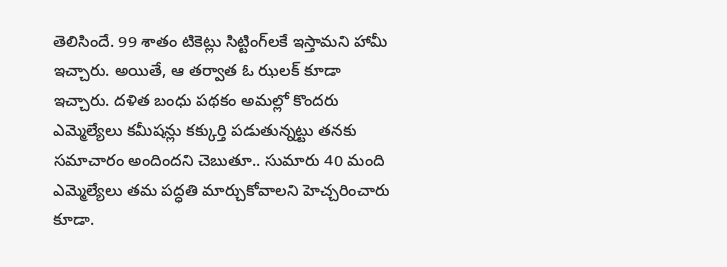తెలిసిందే. 99 శాతం టికెట్లు సిట్టింగ్‌లకే ఇస్తామని హామీ ఇచ్చారు. అయితే, ఆ తర్వాత ఓ ఝలక్ కూడా ఇచ్చారు. దళిత బంధు పథకం అమల్లో కొందరు ఎమ్మెల్యేలు కమీషన్లు కక్కుర్తి పడుతున్నట్టు తనకు సమాచారం అందిందని చెబుతూ.. సుమారు 40 మంది ఎమ్మెల్యేలు తమ పద్ధతి మార్చుకోవాలని హెచ్చరించారు కూడా.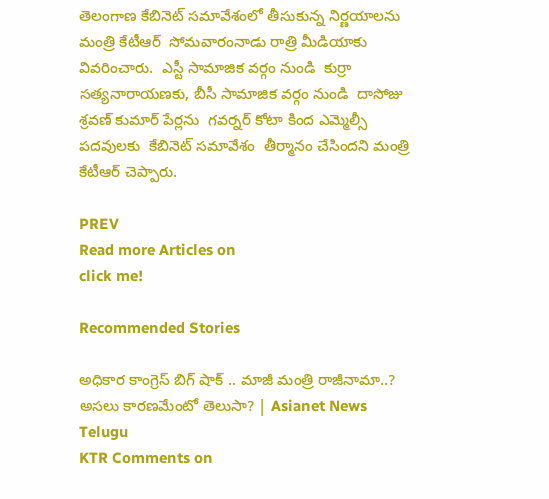తెలంగాణ కేబినెట్ సమావేశంలో తీసుకున్న నిర్ణయాలను మంత్రి కేటీఆర్  సోమవారంనాడు రాత్రి మీడియాకు వివరించారు.  ఎస్టీ సామాజిక వర్గం నుండి  కుర్రా సత్యనారాయణకు, బీసీ సామాజిక వర్గం నుండి  దాసోజు శ్రవణ్ కుమార్ పేర్లను  గవర్నర్ కోటా కింద ఎమ్మెల్సీ పదవులకు  కేబినెట్ సమావేశం  తీర్మానం చేసిందని మంత్రి కేటీఆర్ చెప్పారు.

PREV
Read more Articles on
click me!

Recommended Stories

అధికార కాంగ్రెస్ బిగ్ షాక్ .. మాజీ మంత్రి రాజీనామా..? అసలు కారణమేంటో తెలుసా? | Asianet News Telugu
KTR Comments on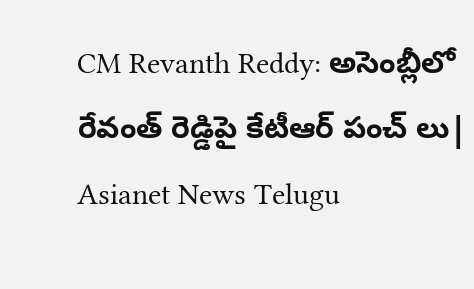CM Revanth Reddy: అసెంబ్లీలో రేవంత్ రెడ్డిపై కేటీఆర్ పంచ్ లు| Asianet News Telugu